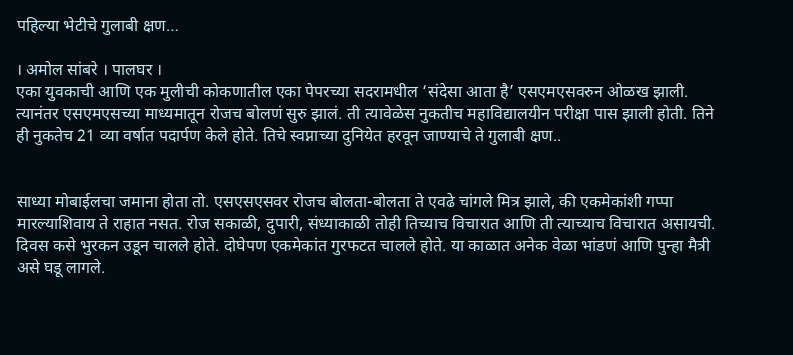पहिल्या भेटीचे गुलाबी क्षण…

। अमोल सांबरे । पालघर ।
एका युवकाची आणि एक मुलीची कोकणातील एका पेपरच्या सदरामधील ‘संदेसा आता है’ एसएमएसवरुन ओळख झाली. त्यानंतर एसएमएसच्या माध्यमातून रोजच बोलणं सुरु झालं. ती त्यावेळेस नुकतीच महाविद्यालयीन परीक्षा पास झाली होती. तिने ही नुकतेच 21 व्या वर्षात पदार्पण केले होते. तिचे स्वप्नाच्या दुनियेत हरवून जाण्याचे ते गुलाबी क्षण..


साध्या मोबाईलचा जमाना होता तो. एसएसएसवर रोजच बोलता-बोलता ते एवढे चांगले मित्र झाले, की एकमेकांशी गप्पा मारल्याशिवाय ते राहात नसत. रोज सकाळी, दुपारी, संध्याकाळी तोही तिच्याच विचारात आणि ती त्याच्याच विचारात असायची. दिवस कसे भुरकन उडून चालले होते. दोघेपण एकमेकांत गुरफटत चालले होते. या काळात अनेक वेळा भांडणं आणि पुन्हा मैत्री असे घडू लागले.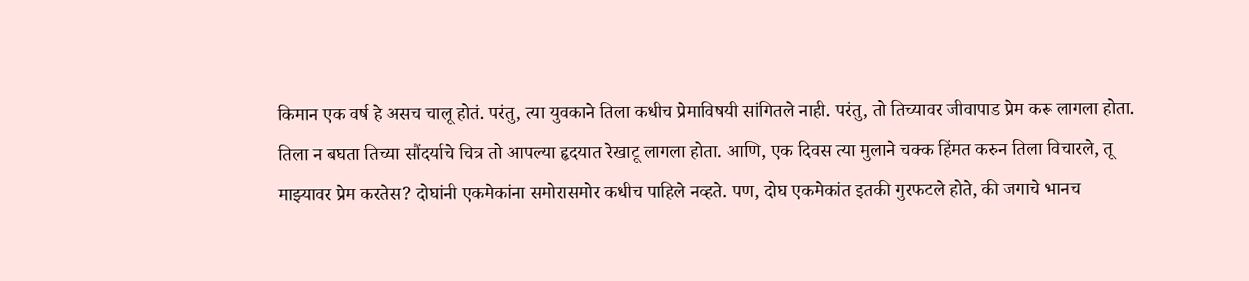किमान एक वर्ष हे असच चालू होतं. परंतु, त्या युवकाने तिला कधीच प्रेमाविषयी सांगितले नाही. परंतु, तो तिच्यावर जीवापाड प्रेम करू लागला होता. तिला न बघता तिच्या सौंदर्याचे चित्र तो आपल्या हृदयात रेखाटू लागला होता. आणि, एक दिवस त्या मुलाने चक्क हिंमत करुन तिला विचारले, तू माझ्यावर प्रेम करतेस? दोघांनी एकमेकांना समोरासमोर कधीच पाहिले नव्हते. पण, दोघ एकमेकांत इतकी गुरफटले होते, की जगाचे भानच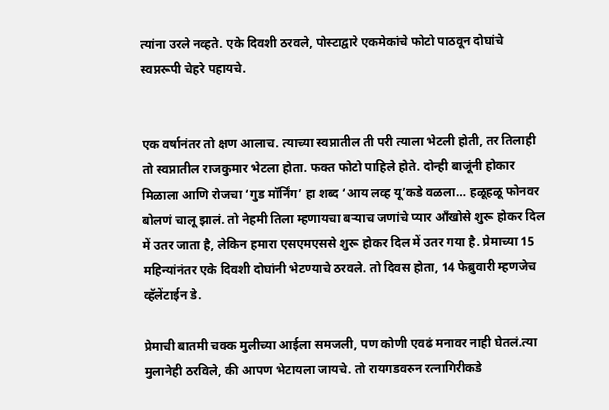त्यांना उरले नव्हते. एके दिवशी ठरवले, पोस्टाद्वारे एकमेकांचे फोटो पाठवून दोघांचे स्वप्नरूपी चेहरे पहायचे.


एक वर्षानंतर तो क्षण आलाच. त्याच्या स्वप्नातील ती परी त्याला भेटली होती, तर तिलाही तो स्वप्नातील राजकुमार भेटला होता. फक्त फोटो पाहिले होते. दोन्ही बाजूंनी होकार मिळाला आणि रोजचा ‘गुड मॉर्निंग’ हा शब्द ‘आय लव्ह यू’कडे वळला… हळूहळू फोनवर बोलणं चालू झालं. तो नेहमी तिला म्हणायचा बर्‍याच जणांचे प्यार आँखोसे शुरू होकर दिल में उतर जाता है, लेकिन हमारा एसएमएससे शुरू होकर दिल में उतर गया है. प्रेमाच्या 15 महिन्यांनंतर एके दिवशी दोघांनी भेटण्याचे ठरवले. तो दिवस होता, 14 फेब्रुवारी म्हणजेच व्हॅलेंटाईन डे.

प्रेमाची बातमी चक्क मुलीच्या आईला समजली, पण कोणी एवढं मनावर नाही घेतलं.त्या मुलानेही ठरविले, की आपण भेटायला जायचे. तो रायगडवरुन रत्नागिरीकडे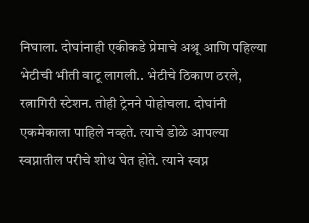निघाला. दोघांनाही एकीकडे प्रेमाचे अश्रू आणि पहिल्या भेटीची भीती वाटू लागली.. भेटीचे ठिकाण ठरले, रत्नागिरी स्टेशन. तोही ट्रेनने पोहोचला. दोघांनी एकमेकाला पाहिले नव्हते. त्याचे डोळे आपल्या स्वप्नातील परीचे शोध घेत होते. त्याने स्वप्न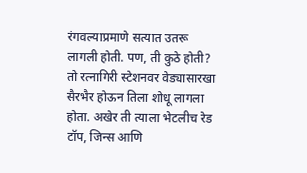रंगवल्याप्रमाणे सत्यात उतरू लागली होती. पण, ती कुठे होती? तो रत्नागिरी स्टेशनवर वेड्यासारखा सैरभैर होऊन तिला शोधू लागला होता. अखेर ती त्याला भेटलीच रेड टॉप, जिन्स आणि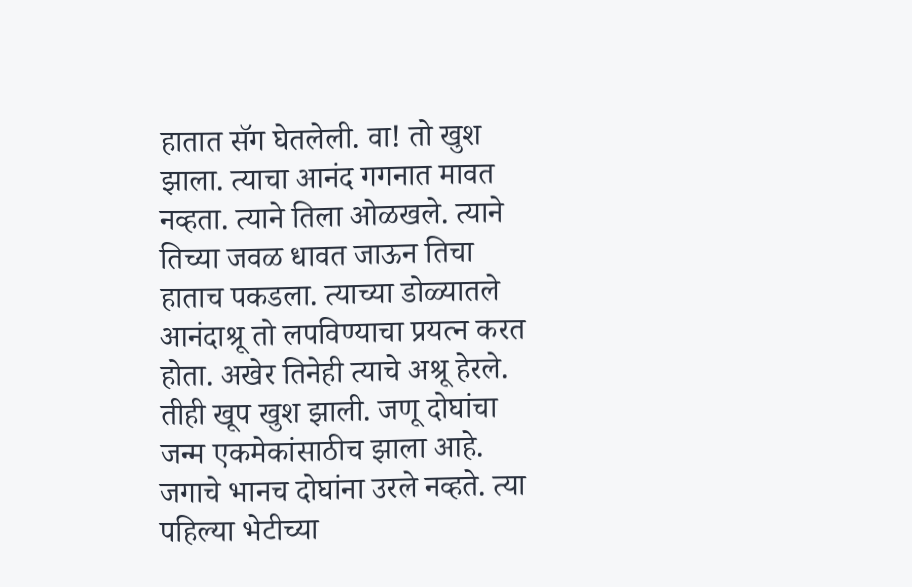हातात सॅग घेतलेली. वा! तो खुश झाला. त्याचा आनंद गगनात मावत नव्हता. त्याने तिला ओळखले. त्याने तिच्या जवळ धावत जाऊन तिचा हाताच पकडला. त्याच्या डोळ्यातले आनंदाश्रू तो लपविण्याचा प्रयत्न करत होता. अखेर तिनेही त्याचे अश्रू हेरले. तीही खूप खुश झाली. जणू दोघांचा जन्म एकमेकांसाठीच झाला आहे. जगाचे भानच दोघांना उरले नव्हते. त्या पहिल्या भेटीच्या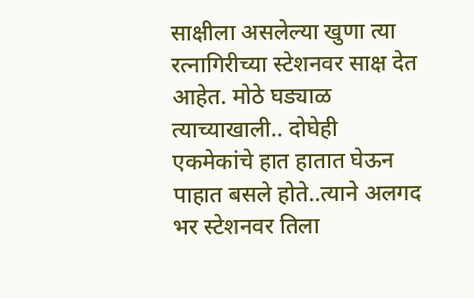साक्षीला असलेल्या खुणा त्या रत्नागिरीच्या स्टेशनवर साक्ष देत आहेत. मोठे घड्याळ त्याच्याखाली.. दोघेही एकमेकांचे हात हातात घेऊन पाहात बसले होते..त्याने अलगद भर स्टेशनवर तिला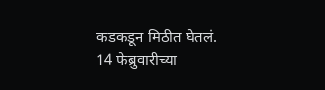कडकडून मिठीत घेतलं. 14 फेब्रुवारीच्या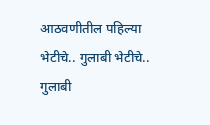आठवणीतील पहिल्या भेटीचे.. गुलाबी भेटीचे.. गुलाबी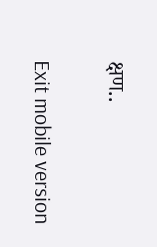क्षण..

Exit mobile version